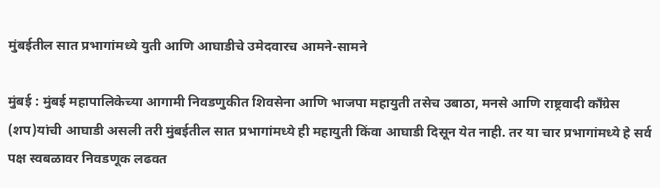मुंबईतील सात प्रभागांमध्ये युती आणि आघाडीचे उमेदवारच आमने-सामने

मुंबई : मुंबई महापालिकेच्या आगामी निवडणुकीत शिवसेना आणि भाजपा महायुती तसेच उबाठा, मनसे आणि राष्ट्रवादी काँग्रेस (शप)यांची आघाडी असली तरी मुंबईतील सात प्रभागांमध्ये ही महायुती किंवा आघाडी दिसून येत नाही. तर या चार प्रभागांमध्ये हे सर्व पक्ष स्वबळावर निवडणूक लढवत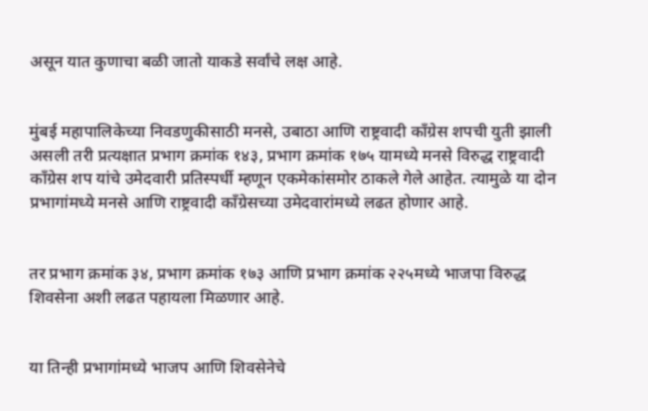असून यात कुणाचा बळी जातो याकडे सर्वांचे लक्ष आहे.


मुंबई महापालिकेच्या निवडणुकीसाठी मनसे, उबाठा आणि राष्ट्रवादी काँग्रेस शपची युती झाली असली तरी प्रत्यक्षात प्रभाग क्रमांक १४३, प्रभाग क्रमांक १७५ यामध्ये मनसे विरुद्ध राष्ट्रवादी काँग्रेस शप यांचे उमेदवारी प्रतिस्पर्धी म्हणून एकमेकांसमोर ठाकले गेले आहेत. त्यामुळे या दोन प्रभागांमध्ये मनसे आणि राष्ट्रवादी काँग्रेसच्या उमेदवारांमध्ये लढत होणार आहे.


तर प्रभाग क्रमांक ३४, प्रभाग क्रमांक १७३ आणि प्रभाग क्रमांक २२५मध्ये भाजपा विरुद्ध शिवसेना अशी लढत पहायला मिळणार आहे.


या तिन्ही प्रभागांमध्ये भाजप आणि शिवसेनेचे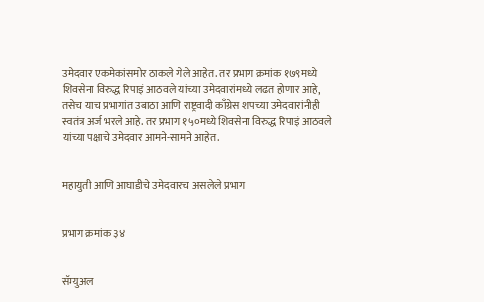उमेदवार एकमेकांसमोर ठाकले गेले आहेत. तर प्रभाग क्रमांक १७९मध्ये शिवसेना विरुद्ध रिपाइं आठवले यांच्या उमेदवारांमध्ये लढत होणार आहे, तसेच याच प्रभागांत उबाठा आणि राष्ट्रवादी काँग्रेस शपच्या उमेदवारांनीही स्वतंत्र अर्ज भरले आहे. तर प्रभाग १५०मध्ये शिवसेना विरुद्ध रिपाइं आठवले यांच्या पक्षाचे उमेदवार आमने-सामने आहेत.


महायुती आणि आघाडीचे उमेदवारच असलेले प्रभाग


प्रभाग क्रमांक ३४


सॅम्युअल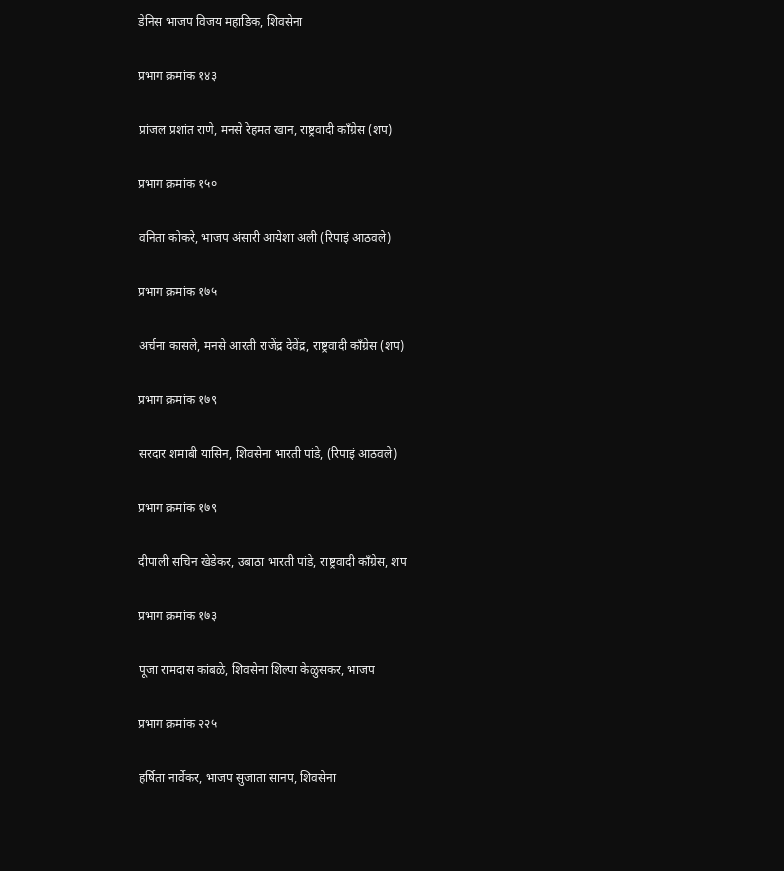डेनिस भाजप विजय महाडिक, शिवसेना


प्रभाग क्रमांक १४३


प्रांजल प्रशांत राणे, मनसे रेहमत खान, राष्ट्रवादी काँग्रेस (शप)


प्रभाग क्रमांक १५०


वनिता कोकरे, भाजप अंसारी आयेशा अली (रिपाइं आठवले)


प्रभाग क्रमांक १७५


अर्चना कासले, मनसे आरती राजेंद्र देवेंद्र, राष्ट्रवादी काँग्रेस (शप)


प्रभाग क्रमांक १७९


सरदार शमाबी यासिन, शिवसेना भारती पांडे, (रिपाइं आठवले)


प्रभाग क्रमांक १७९


दीपाली सचिन खेडेकर, उबाठा भारती पांडे, राष्ट्रवादी काँग्रेस, शप


प्रभाग क्रमांक १७३


पूजा रामदास कांबळे, शिवसेना शिल्पा केळुसकर, भाजप


प्रभाग क्रमांक २२५


हर्षिता नार्वेकर, भाजप सुजाता सानप, शिवसेना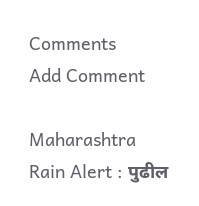Comments
Add Comment

Maharashtra Rain Alert : पुढील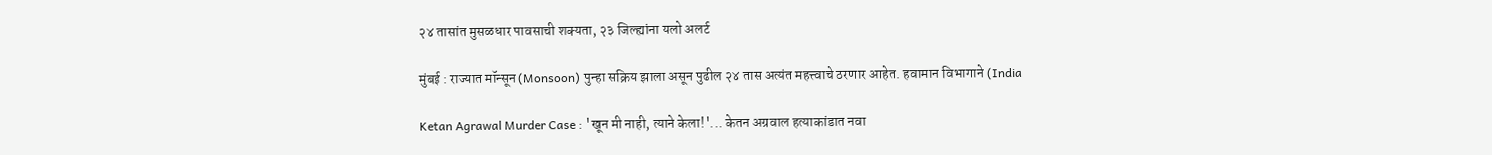२४ तासांत मुसळधार पावसाची शक्यता, २३ जिल्ह्यांना यलो अलर्ट

मुंबई : राज्यात मॉन्सून (Monsoon) पुन्हा सक्रिय झाला असून पुढील २४ तास अत्यंत महत्त्वाचे ठरणार आहेत. हवामान विभागाने (India

Ketan Agrawal Murder Case : 'खून मी नाही, त्याने केला!'... केतन अग्रवाल हत्याकांडात नवा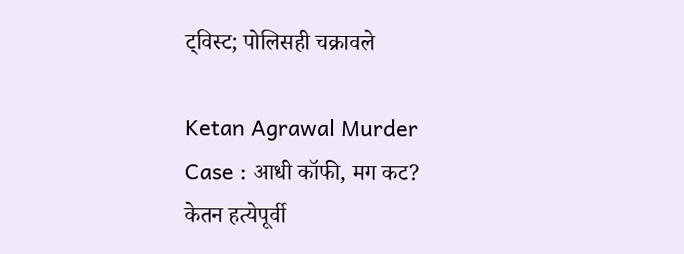ट्विस्ट; पोलिसही चक्रावले

Ketan Agrawal Murder Case : आधी कॉफी, मग कट? केतन हत्येपूर्वी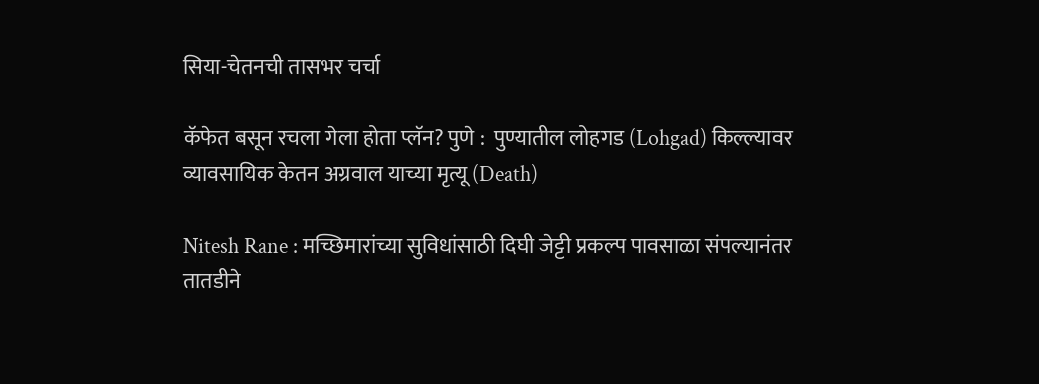सिया-चेतनची तासभर चर्चा

कॅफेत बसून रचला गेला होता प्लॅन? पुणे :  पुण्यातील लोहगड (Lohgad) किल्ल्यावर व्यावसायिक केतन अग्रवाल याच्या मृत्यू (Death)

Nitesh Rane : मच्छिमारांच्या सुविधांसाठी दिघी जेट्टी प्रकल्प पावसाळा संपल्यानंतर तातडीने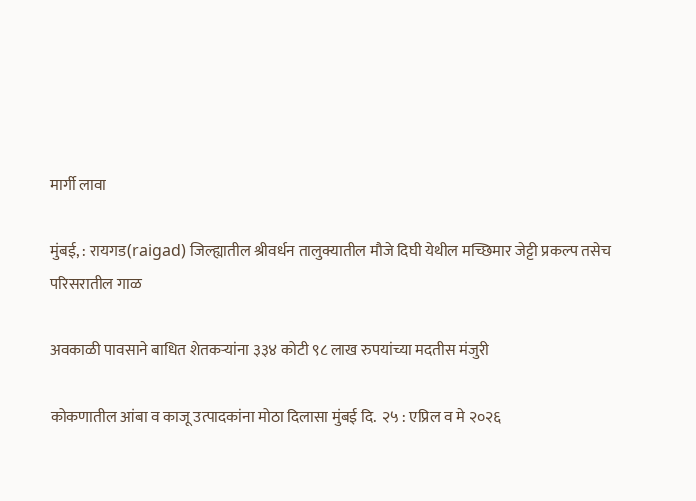मार्गी लावा

मुंबई, : रायगड(raigad) जिल्ह्यातील श्रीवर्धन तालुक्यातील मौजे दिघी येथील मच्छिमार जेट्टी प्रकल्प तसेच परिसरातील गाळ

अवकाळी पावसाने बाधित शेतकऱ्यांना ३३४ कोटी ९८ लाख रुपयांच्या मदतीस मंजुरी

कोकणातील आंबा व काजू उत्पादकांना मोठा दिलासा मुंबई दि.  २५ : एप्रिल व मे २०२६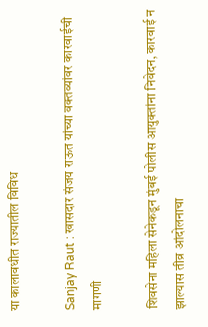या कालावधीत राज्यातील विविध

Sanjay Raut : खासदार संजय राऊत यांच्या वक्तव्यांवर कारवाईची मागणी

शिवसेना महिला सेनेकडून मुंबई पोलीस आयुक्तांना निवेदन, कारवाई न झाल्यास तीव्र आंदोलनाचा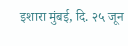इशारा मुंबई, दि. २५ जून